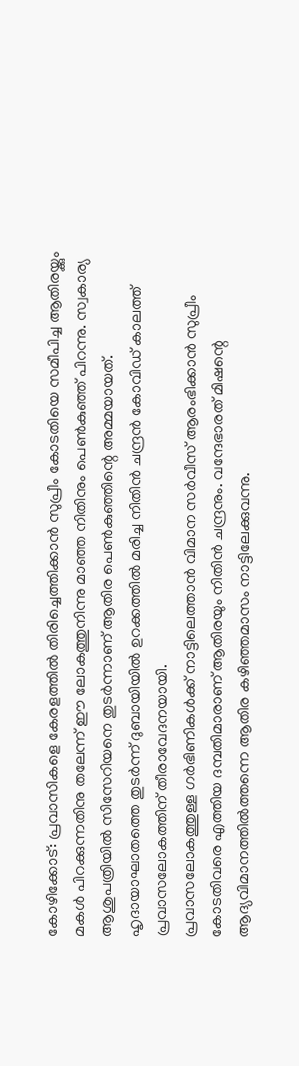കോഴിക്കോട്: പ്രവാസികളെ കേരളത്തിൽ തിരിച്ചെത്തിക്കാൻ സുപ്രീം കോടതിയെ സമീപിച്ച ആതിരയ്ക്കും മകൾ പിറക്കുന്നതിനു തലേന്ന് ഈ ലോകത്തുനിന്നു മാഞ്ഞ നിതിനും പെൺകുഞ്ഞ് പിറന്നു. സ്വകാര്യ ആശുപത്രിയിൽ സിസേറിയനെ തുടർന്നാണ് ആതിര പെൺകുഞ്ഞിന്റെ അമ്മയായത്.
ഹൃദായാഘാതത്തെ തുടർന്ന് ദുബായിയിൽ ഉറക്കത്തിൽ മരിച്ച നിതിൻ ചന്ദ്രൻ കോവിഡ് കാലത്ത് പ്രവാസലോകത്തിന് തീരാവേദനയായി.
പ്രവാസലോകത്തുള്ള ഗർഭിണികൾക്ക് നാട്ടിലെത്താൻ വിമാന സർവീസ് ആരംഭിക്കാൻ സുപ്രീം കോടതിവരെ എത്തിയ ദമ്പതിമാരാണ് ആതിരയും നിതിൻ ചന്ദ്രനും. വന്ദേഭാരത് മിഷന്റെ ആദ്യവിമാനത്തിൽത്തന്നെ ആതിര കഴിഞ്ഞമാസം നാട്ടിലേക്കുവന്നു.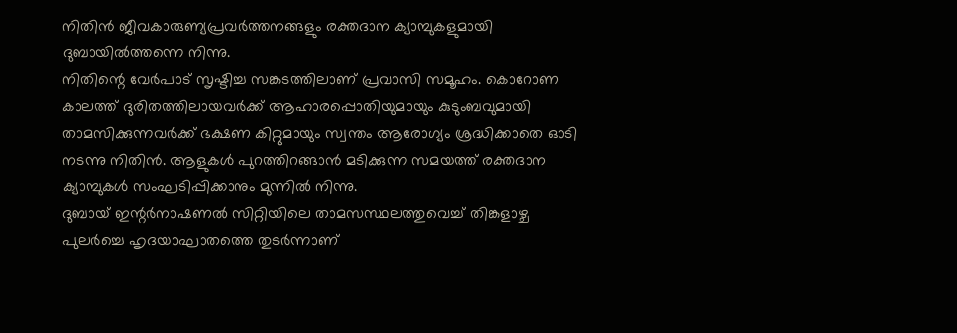നിതിൻ ജീവകാരുണ്യപ്രവർത്തനങ്ങളും രക്തദാന ക്യാമ്പുകളുമായി ദുബായിൽത്തന്നെ നിന്നു.
നിതിന്റെ വേർപാട് സൃഷ്ടിച്ച സങ്കടത്തിലാണ് പ്രവാസി സമൂഹം. കൊറോണ കാലത്ത് ദുരിതത്തിലായവർക്ക് ആഹാരപ്പൊതിയുമായും കുടുംബവുമായി താമസിക്കുന്നവർക്ക് ഭക്ഷണ കിറ്റുമായും സ്വന്തം ആരോഗ്യം ശ്രദ്ധിക്കാതെ ഓടി നടന്നു നിതിൻ. ആളുകൾ പുറത്തിറങ്ങാൻ മടിക്കുന്ന സമയത്ത് രക്തദാന ക്യാമ്പുകൾ സംഘടിപ്പിക്കാനും മുന്നിൽ നിന്നു.
ദുബായ് ഇന്റർനാഷണൽ സിറ്റിയിലെ താമസസ്ഥലത്തുവെച്ച് തിങ്കളാഴ്ച പുലർച്ചെ ഹൃദയാഘാതത്തെ തുടർന്നാണ്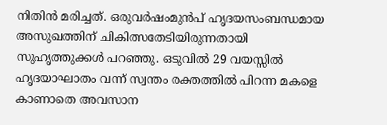നിതിൻ മരിച്ചത്. ഒരുവർഷംമുൻപ് ഹൃദയസംബന്ധമായ അസുഖത്തിന് ചികിത്സതേടിയിരുന്നതായി സുഹൃത്തുക്കൾ പറഞ്ഞു. ഒടുവിൽ 29 വയസ്സിൽ ഹൃദയാഘാതം വന്ന് സ്വന്തം രക്തത്തിൽ പിറന്ന മകളെ കാണാതെ അവസാന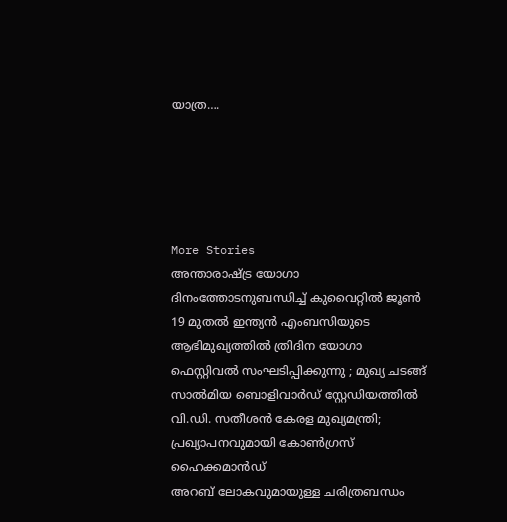യാത്ര….





More Stories
അന്താരാഷ്ട്ര യോഗാ ദിനംത്തോടനുബന്ധിച്ച് കുവൈറ്റിൽ ജൂൺ 19 മുതൽ ഇന്ത്യൻ എംബസിയുടെ ആഭിമുഖ്യത്തിൽ ത്രിദിന യോഗാ ഫെസ്റ്റിവൽ സംഘടിപ്പിക്കുന്നു ; മുഖ്യ ചടങ്ങ് സാൽമിയ ബൊളിവാർഡ് സ്റ്റേഡിയത്തിൽ
വി.ഡി. സതീശൻ കേരള മുഖ്യമന്ത്രി; പ്രഖ്യാപനവുമായി കോൺഗ്രസ് ഹൈക്കമാൻഡ്
അറബ് ലോകവുമായുള്ള ചരിത്രബന്ധം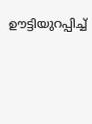ഊട്ടിയുറപ്പിച്ച്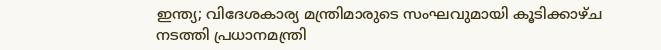ഇന്ത്യ; വിദേശകാര്യ മന്ത്രിമാരുടെ സംഘവുമായി കൂടിക്കാഴ്ച നടത്തി പ്രധാനമന്ത്രി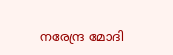നരേന്ദ്ര മോദി